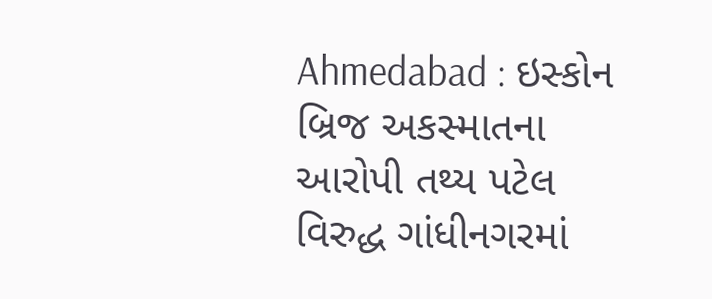Ahmedabad : ઇસ્કોન બ્રિજ અકસ્માતના આરોપી તથ્ય પટેલ વિરુદ્ધ ગાંધીનગરમાં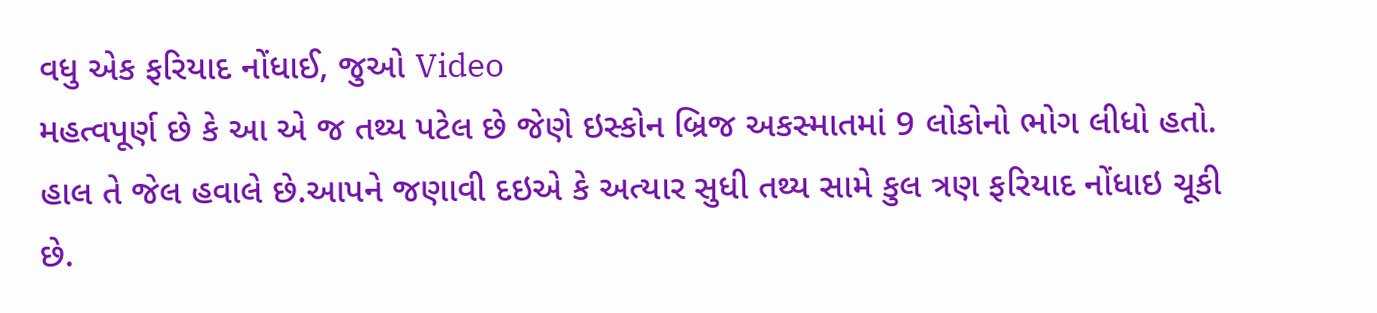વધુ એક ફરિયાદ નોંધાઈ, જુઓ Video
મહત્વપૂર્ણ છે કે આ એ જ તથ્ય પટેલ છે જેણે ઇસ્કોન બ્રિજ અકસ્માતમાં 9 લોકોનો ભોગ લીધો હતો. હાલ તે જેલ હવાલે છે.આપને જણાવી દઇએ કે અત્યાર સુધી તથ્ય સામે કુલ ત્રણ ફરિયાદ નોંધાઇ ચૂકી છે.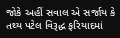જોકે અહીં સવાલ એ સર્જાય કે તથ્ય પટેલ વિરૂદ્ધ ફરિયાદમાં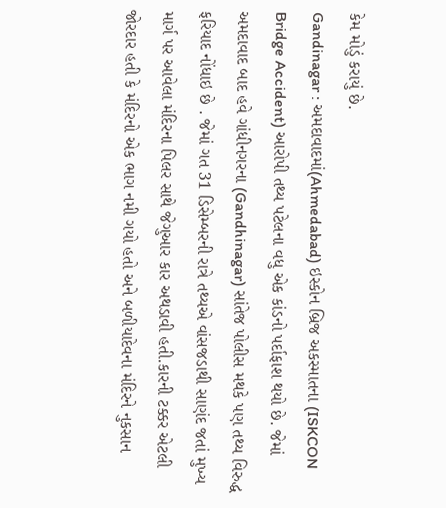કેમ મોડું કરાયું છે.
Gandinagar : અમદાવાદમાં(Ahmedabad) ઇસ્કોન બ્રિજ અકસ્માતના (ISKCON Bridge Accident) આરોપી તથ્ય પટેલના વધુ એક કાંડનો પર્દાફાશ થયો છે. જેમાં અમદાવાદ બાદ હવે ગાંધીનગરના (Gandhinagar) સાંતેજ પોલીસ મથકે પણ તથ્ય વિરુદ્ધ ફરિયાદ નોંધાઇ છે . જેમાં ગત 31 ડિસેમ્બરની રાત્રે તથ્યએ વાંસજડાથી સાણંદ જતાં મુખ્ય માર્ગ પર આવેલા મંદિરના પિલર સાથે જેગુઆર કાર અથડાવી હતી.કારની ટક્કર એટલી જોરદાર હતી કે મંદિરનો એક ભાગ નમી ગયો હતો અને બળીયાદેવના મંદિરને નુકસાન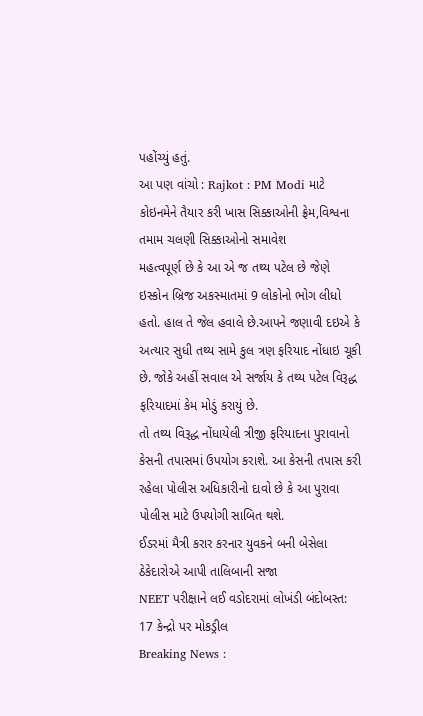પહોંચ્યું હતું.
આ પણ વાંચો : Rajkot : PM Modi માટે કોઇનમેને તૈયાર કરી ખાસ સિક્કાઓની ફ્રેમ,વિશ્વના તમામ ચલણી સિક્કાઓનો સમાવેશ
મહત્વપૂર્ણ છે કે આ એ જ તથ્ય પટેલ છે જેણે ઇસ્કોન બ્રિજ અકસ્માતમાં 9 લોકોનો ભોગ લીધો હતો. હાલ તે જેલ હવાલે છે.આપને જણાવી દઇએ કે અત્યાર સુધી તથ્ય સામે કુલ ત્રણ ફરિયાદ નોંધાઇ ચૂકી છે. જોકે અહીં સવાલ એ સર્જાય કે તથ્ય પટેલ વિરૂદ્ધ ફરિયાદમાં કેમ મોડું કરાયું છે.
તો તથ્ય વિરૂદ્ધ નોંધાયેલી ત્રીજી ફરિયાદના પુરાવાનો કેસની તપાસમાં ઉપયોગ કરાશે. આ કેસની તપાસ કરી રહેલા પોલીસ અધિકારીનો દાવો છે કે આ પુરાવા પોલીસ માટે ઉપયોગી સાબિત થશે.
ઈડરમાં મૈત્રી કરાર કરનાર યુવકને બની બેસેલા ઠેકેદારોએ આપી તાલિબાની સજા
NEET પરીક્ષાને લઈ વડોદરામાં લોખંડી બંદોબસ્ત: 17 કેન્દ્રો પર મોકડ્રીલ
Breaking News :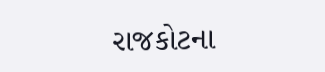રાજકોટના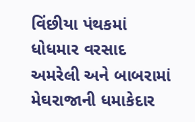વિંછીયા પંથકમાં ધોધમાર વરસાદ
અમરેલી અને બાબરામાં મેઘરાજાની ધમાકેદાર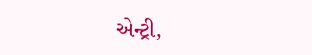એન્ટ્રી,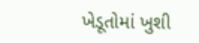ખેડૂતોમાં ખુશી